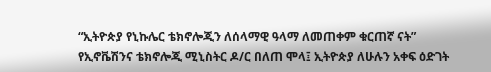“ኢትዮጵያ የኒኩሌር ቴክኖሎጂን ለሰላማዊ ዓላማ ለመጠቀም ቁርጠኛ ናት”
የኢኖቬሽንና ቴክኖሎጂ ሚኒስትር ዶ/ር በለጠ ሞላ፤ ኢትዮጵያ ለሁሉን አቀፍ ዕድገት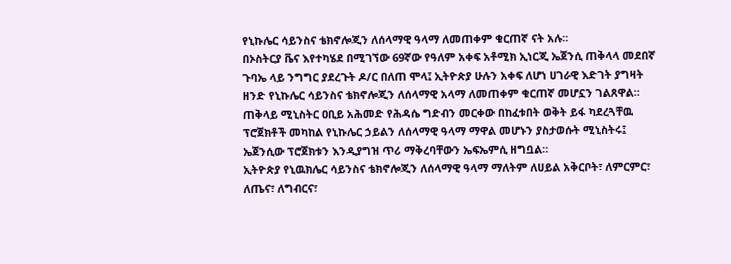የኒኩሌር ሳይንስና ቴክኖሎጂን ለሰላማዊ ዓላማ ለመጠቀም ቁርጠኛ ናት አሉ።
በኦስትርያ ቬና እየተካሄደ በሚገኘው 69ኛው የዓለም አቀፍ አቶሚክ ኢነርጂ ኤጀንሲ ጠቅላላ መደበኛ ጉባኤ ላይ ንግግር ያደረጉት ዶ/ር በለጠ ሞላ፤ ኢትዮጵያ ሁሉን አቀፍ ለሆነ ሀገራዊ እድገት ያግዛት ዘንድ የኒኩሌር ሳይንስና ቴክኖሎጂን ለሰላማዊ አላማ ለመጠቀም ቁርጠኛ መሆኗን ገልጸዋል።
ጠቅላይ ሚኒስትር ዐቢይ አሕመድ የሕዳሴ ግድብን መርቀው በከፈቱበት ወቅት ይፋ ካደረጓቸዉ ፕሮጀክቶች መካከል የኒኩሌር ኃይልን ለሰላማዊ ዓላማ ማዋል መሆኑን ያስታወሱት ሚኒስትሩ፤ ኤጀንሲው ፕሮጀክቱን እንዲያግዝ ጥሪ ማቅረባቸውን ኤፍኤምሲ ዘግቧል።
ኢትዮጵያ የኒዉክሌር ሳይንስና ቴክኖሎጂን ለሰላማዊ ዓላማ ማለትም ለሀይል አቅርቦት፣ ለምርምር፣ ለጤና፣ ለግብርና፣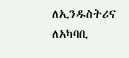ለኢንዱስትሪና ለአካባቢ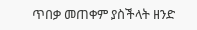ጥበቃ መጠቀም ያስችላት ዘንድ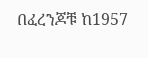በፈረንጆቹ ከ1957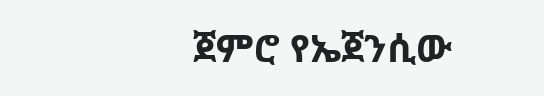ጀምሮ የኤጀንሲው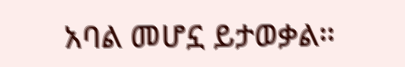አባል መሆኗ ይታወቃል።